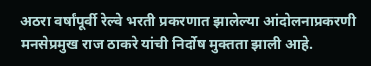अठरा वर्षांपूर्वी रेल्वे भरती प्रकरणात झालेल्या आंदोलनाप्रकरणी मनसेप्रमुख राज ठाकरे यांची निर्दोष मुक्तता झाली आहे.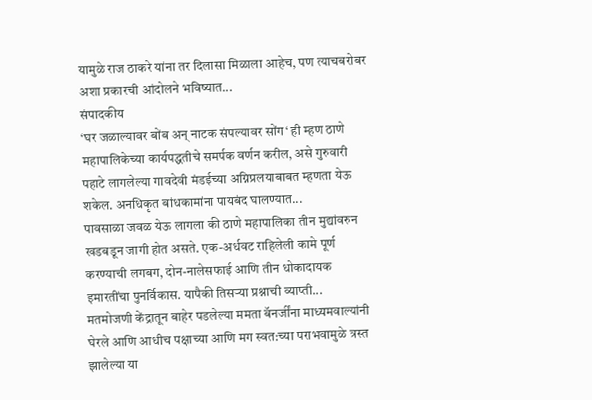यामुळे राज ठाकरे यांना तर दिलासा मिळाला आहेच, पण त्याचबरोबर अशा प्रकारची आंदोलने भविष्यात...
संपादकीय
‘घर जळाल्यावर बोंब अन् नाटक संपल्यावर सोंग‘ ही म्हण ठाणे महापालिकेच्या कार्यपद्धतीचे समर्पक वर्णन करील, असे गुरुवारी पहाटे लागलेल्या गावदेवी मंडईच्या अग्निप्रलयाबाबत म्हणता येऊ शकेल. अनधिकृत बांधकामांना पायबंद घालण्यात...
पावसाळा जवळ येऊ लागला की ठाणे महापालिका तीन मुद्यांवरुन खडबडून जागी होत असते. एक-अर्धवट राहिलेली कामे पूर्ण करण्याची लगबग, दोन-नालेसफाई आणि तीन धोकादायक इमारतींचा पुनर्विकास. यापैकी तिसऱ्या प्रश्नाची व्याप्ती...
मतमोजणी केंद्रातून बाहेर पडलेल्या ममता बॅनर्जींना माध्यमवाल्यांनी घेरले आणि आधीच पक्षाच्या आणि मग स्वत:च्या पराभवामुळे त्रस्त झालेल्या या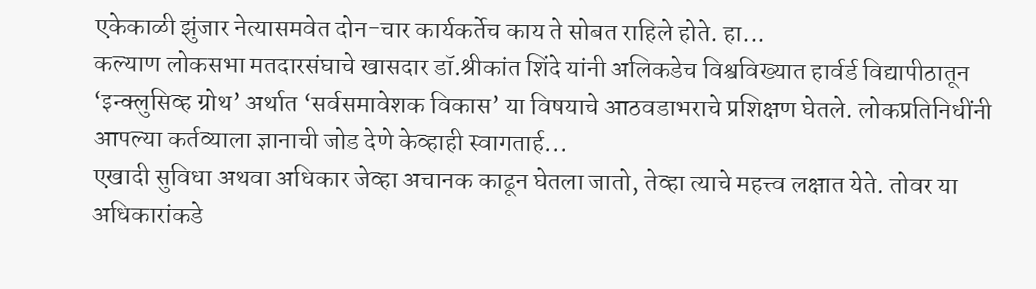एकेकाळी झुंजार नेत्यासमवेत दोन-चार कार्यकर्तेच काय ते सोबत राहिले होते. हा...
कल्याण लोकसभा मतदारसंघाचे खासदार डॉ.श्रीकांत शिंदे यांनी अलिकडेच विश्वविख्यात हार्वर्ड विद्यापीठातून ‘इन्क्लुसिव्ह ग्रोथ’ अर्थात ‘सर्वसमावेशक विकास’ या विषयाचे आठवडाभराचे प्रशिक्षण घेतले. लोकप्रतिनिधींनी आपल्या कर्तव्याला ज्ञानाची जोड देणे केव्हाही स्वागतार्ह...
एखादी सुविधा अथवा अधिकार जेव्हा अचानक काढून घेतला जातो, तेव्हा त्याचे महत्त्व लक्षात येते. तोवर या अधिकारांकडे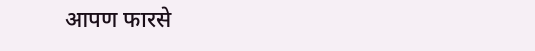आपण फारसे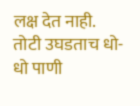लक्ष देत नाही. तोटी उघडताच धो-धो पाणी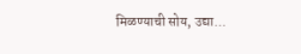मिळण्याची सोय, उद्या...